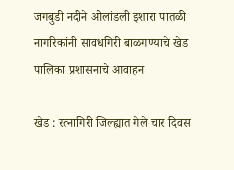जगबुडी नदीने ओलांडली इशारा पातळी
नागरिकांनी सावधगिरी बाळगण्याचे खेड पालिका प्रशासनाचे आवाहन

खेड : रत्नागिरी जिल्ह्यात गेले चार दिवस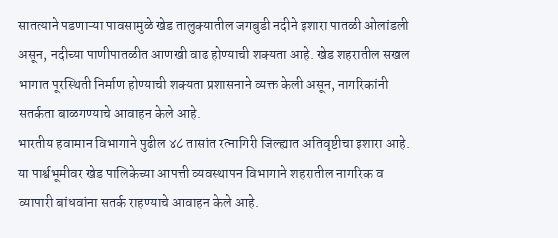सातत्याने पडणाऱ्या पावसामुळे खेड तालुक्यातील जगबुडी नदीने इशारा पातळी ओलांडली असून, नदीच्या पाणीपातळीत आणखी वाढ होण्याची शक्यता आहे. खेड शहरातील सखल भागात पूरस्थिती निर्माण होण्याची शक्यता प्रशासनाने व्यक्त केली असून, नागरिकांनी सतर्कता बाळगण्याचे आवाहन केले आहे.
भारतीय हवामान विभागाने पुढील ४८ तासांत रत्नागिरी जिल्ह्यात अतिवृष्टीचा इशारा आहे. या पार्श्वभूमीवर खेड पालिकेच्या आपत्ती व्यवस्थापन विभागाने शहरातील नागरिक व व्यापारी बांधवांना सतर्क राहण्याचे आवाहन केले आहे.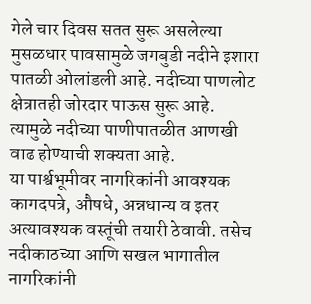गेले चार दिवस सतत सुरू असलेल्या मुसळधार पावसामुळे जगबुडी नदीने इशारा पातळी ओलांडली आहे. नदीच्या पाणलोट क्षेत्रातही जोरदार पाऊस सुरू आहे. त्यामुळे नदीच्या पाणीपातळीत आणखी वाढ होण्याची शक्यता आहे.
या पार्श्वभूमीवर नागरिकांनी आवश्यक कागदपत्रे, औषधे, अन्नधान्य व इतर अत्यावश्यक वस्तूंची तयारी ठेवावी. तसेच नदीकाठच्या आणि सखल भागातील नागरिकांनी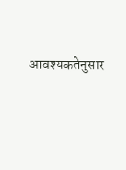आवश्यकतेनुसार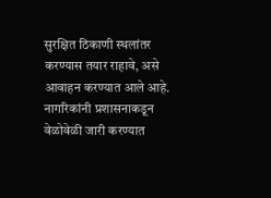सुरक्षित ठिकाणी स्थलांतर करण्यास तयार राहावे, असे आवाहन करण्यात आले आहे.
नागरिकांनी प्रशासनाकडून वेळोवेळी जारी करण्यात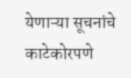येणाऱ्या सूचनांचे काटेकोरपणे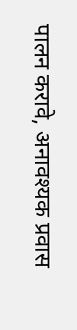पालन करावे, अनावश्यक प्रवास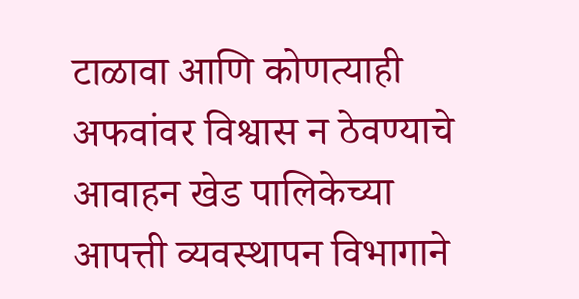टाळावा आणि कोणत्याही अफवांवर विश्वास न ठेवण्याचे आवाहन खेड पालिकेच्या आपत्ती व्यवस्थापन विभागाने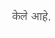केले आहे.